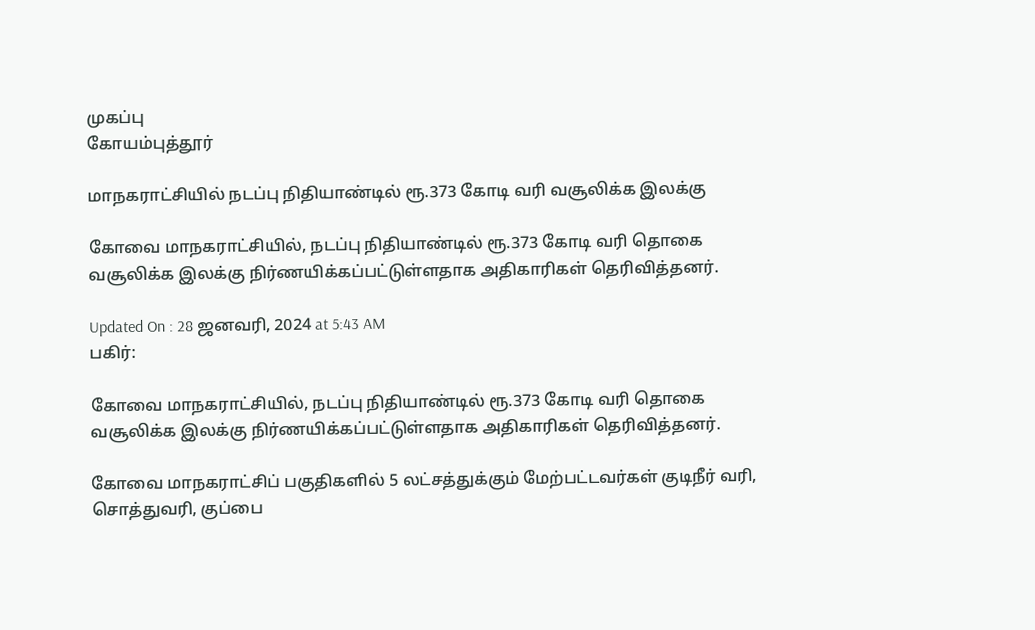முகப்பு
கோயம்புத்தூர்

மாநகராட்சியில் நடப்பு நிதியாண்டில் ரூ.373 கோடி வரி வசூலிக்க இலக்கு

கோவை மாநகராட்சியில், நடப்பு நிதியாண்டில் ரூ.373 கோடி வரி தொகை வசூலிக்க இலக்கு நிர்ணயிக்கப்பட்டுள்ளதாக அதிகாரிகள் தெரிவித்தனர்.

Updated On : 28 ஜனவரி, 2024 at 5:43 AM
பகிர்:

கோவை மாநகராட்சியில், நடப்பு நிதியாண்டில் ரூ.373 கோடி வரி தொகை வசூலிக்க இலக்கு நிர்ணயிக்கப்பட்டுள்ளதாக அதிகாரிகள் தெரிவித்தனர்.

கோவை மாநகராட்சிப் பகுதிகளில் 5 லட்சத்துக்கும் மேற்பட்டவர்கள் குடிநீர் வரி, சொத்துவரி, குப்பை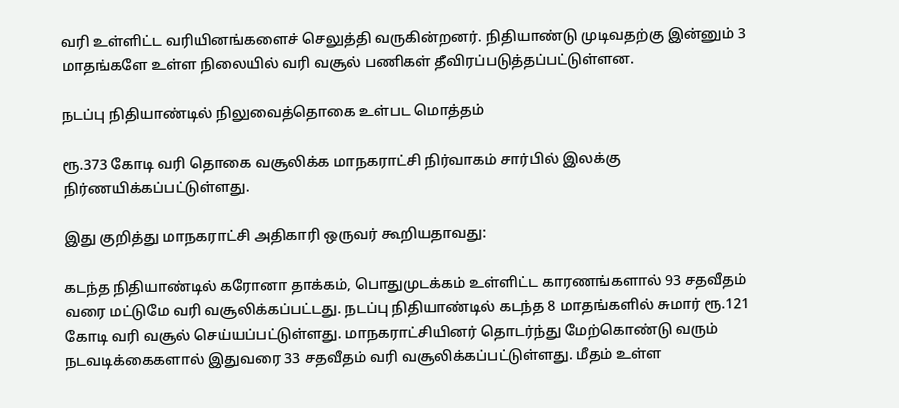வரி உள்ளிட்ட வரியினங்களைச் செலுத்தி வருகின்றனர். நிதியாண்டு முடிவதற்கு இன்னும் 3 மாதங்களே உள்ள நிலையில் வரி வசூல் பணிகள் தீவிரப்படுத்தப்பட்டுள்ளன.

நடப்பு நிதியாண்டில் நிலுவைத்தொகை உள்பட மொத்தம்

ரூ.373 கோடி வரி தொகை வசூலிக்க மாநகராட்சி நிர்வாகம் சார்பில் இலக்கு நிர்ணயிக்கப்பட்டுள்ளது.

இது குறித்து மாநகராட்சி அதிகாரி ஒருவர் கூறியதாவது:

கடந்த நிதியாண்டில் கரோனா தாக்கம், பொதுமுடக்கம் உள்ளிட்ட காரணங்களால் 93 சதவீதம் வரை மட்டுமே வரி வசூலிக்கப்பட்டது. நடப்பு நிதியாண்டில் கடந்த 8 மாதங்களில் சுமார் ரூ.121 கோடி வரி வசூல் செய்யப்பட்டுள்ளது. மாநகராட்சியினர் தொடர்ந்து மேற்கொண்டு வரும் நடவடிக்கைகளால் இதுவரை 33 சதவீதம் வரி வசூலிக்கப்பட்டுள்ளது. மீதம் உள்ள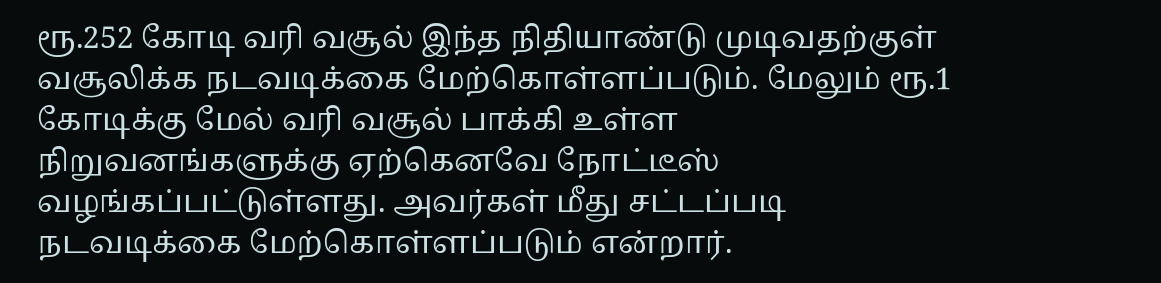ரூ.252 கோடி வரி வசூல் இந்த நிதியாண்டு முடிவதற்குள் வசூலிக்க நடவடிக்கை மேற்கொள்ளப்படும். மேலும் ரூ.1 கோடிக்கு மேல் வரி வசூல் பாக்கி உள்ள நிறுவனங்களுக்கு ஏற்கெனவே நோட்டீஸ் வழங்கப்பட்டுள்ளது. அவர்கள் மீது சட்டப்படி நடவடிக்கை மேற்கொள்ளப்படும் என்றார்.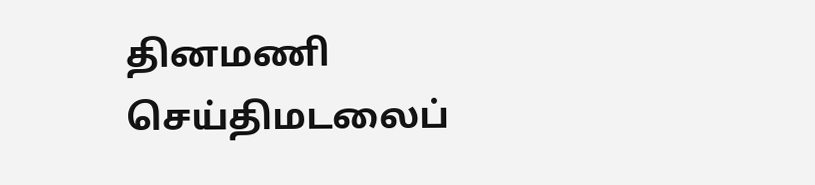தினமணி செய்திமடலைப்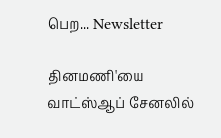பெற... Newsletter

தினமணி'யை வாட்ஸ்ஆப் சேனலில்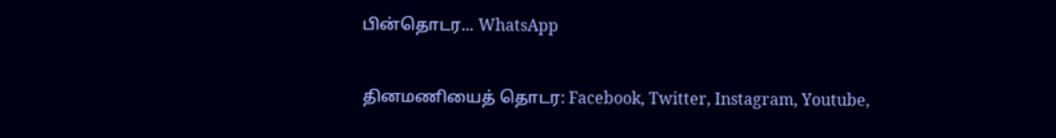பின்தொடர... WhatsApp

தினமணியைத் தொடர: Facebook, Twitter, Instagram, Youtube,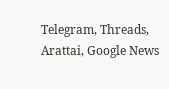Telegram, Threads, Arattai, Google News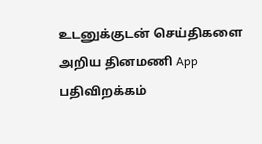உடனுக்குடன் செய்திகளை அறிய தினமணி App பதிவிறக்கம்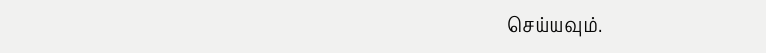செய்யவும்.